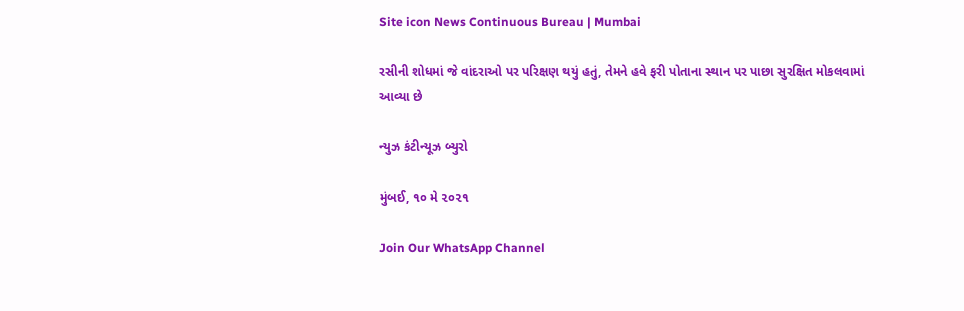Site icon News Continuous Bureau | Mumbai

રસીની શોધમાં જે વાંદરાઓ પર પરિક્ષણ થયું હતું, તેમને હવે ફરી પોતાના સ્થાન પર પાછા સુરક્ષિત મોકલવામાં આવ્યા છે

ન્યુઝ કંટીન્યૂઝ બ્યુરો

મુંબઈ, ૧૦ મે ૨૦૨૧

Join Our WhatsApp Channel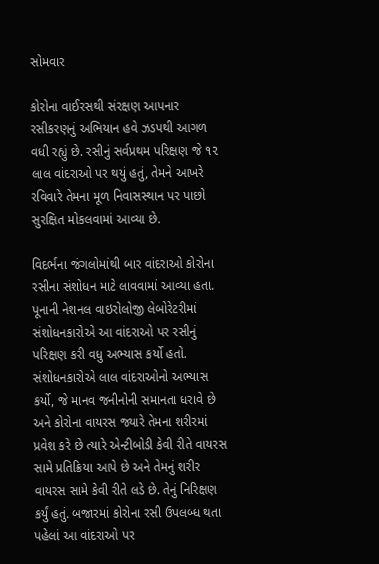સોમવાર

કોરોના વાઈરસથી સંરક્ષણ આપનાર રસીકરણનું અભિયાન હવે ઝડપથી આગળ વધી રહ્યું છે. રસીનું સર્વપ્રથમ પરિક્ષણ જે ૧૨ લાલ વાંદરાઓ પર થયું હતું, તેમને આખરે રવિવારે તેમના મૂળ નિવાસસ્થાન પર પાછો સુરક્ષિત મોકલવામાં આવ્યા છે.

વિદર્ભના જંગલોમાંથી બાર વાંદરાઓ કોરોના રસીના સંશોધન માટે લાવવામાં આવ્યા હતા. પૂનાની નેશનલ વાઇરોલોજી લેબોરેટરીમાં સંશોધનકારોએ આ વાંદરાઓ પર રસીનું પરિક્ષણ કરી વધુ અભ્યાસ કર્યો હતો. સંશોધનકારોએ લાલ વાંદરાઓનો અભ્યાસ કર્યો, જે માનવ જનીનોની સમાનતા ધરાવે છે અને કોરોના વાયરસ જ્યારે તેમના શરીરમાં પ્રવેશ કરે છે ત્યારે એન્ટીબોડી કેવી રીતે વાયરસ સામે પ્રતિક્રિયા આપે છે અને તેમનું શરીર વાયરસ સામે કેવી રીતે લડે છે. તેનું નિરિક્ષણ કર્યું હતું. બજારમાં કોરોના રસી ઉપલબ્ધ થતા પહેલાં આ વાંદરાઓ પર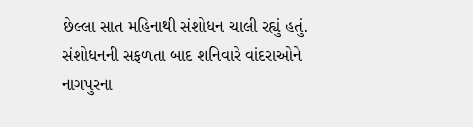છેલ્લા સાત મહિનાથી સંશોધન ચાલી રહ્યું હતું. સંશોધનની સફળતા બાદ શનિવારે વાંદરાઓને નાગપુરના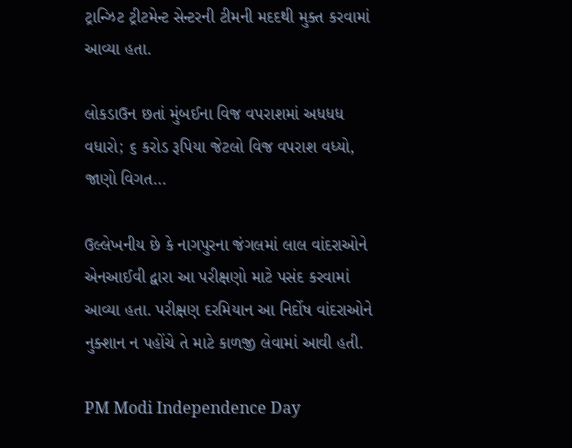ટ્રાન્ઝિટ ટ્રીટમેન્ટ સેન્ટરની ટીમની મદદથી મુક્ત કરવામાં આવ્યા હતા.

લોકડાઉન છતાં મુંબઈના વિજ વપરાશમાં અધધધ વધારો; ૬ કરોડ રૂપિયા જેટલો વિજ વપરાશ વધ્યો, જાણો વિગત…

ઉલ્લેખનીય છે કે નાગપુરના જંગલમાં લાલ વાંદરાઓને એનઆઈવી દ્વારા આ પરીક્ષણો માટે પસંદ કરવામાં આવ્યા હતા. પરીક્ષણ દરમિયાન આ નિર્દોષ વાંદરાઓને નુક્શાન ન પહોંચે તે માટે કાળજી લેવામાં આવી હતી.

PM Modi Independence Day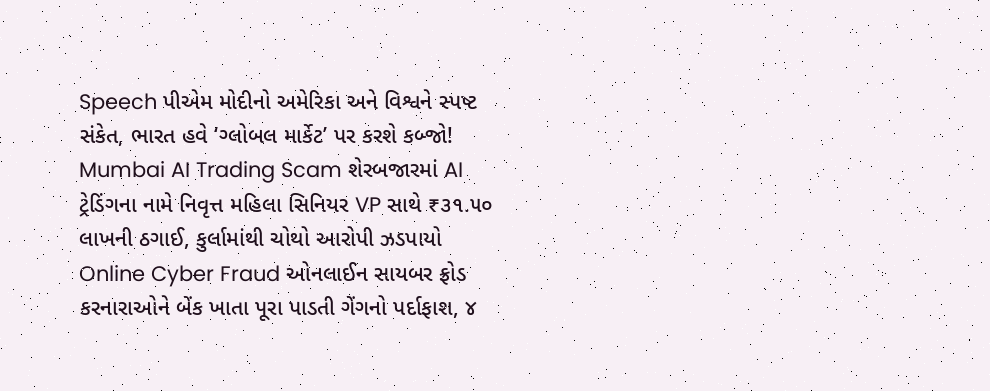Speech પીએમ મોદીનો અમેરિકા અને વિશ્વને સ્પષ્ટ સંકેત, ભારત હવે ‘ગ્લોબલ માર્કેટ’ પર કરશે કબ્જો!
Mumbai AI Trading Scam શેરબજારમાં AI ટ્રેડિંગના નામે નિવૃત્ત મહિલા સિનિયર VP સાથે ₹૩૧.૫૦ લાખની ઠગાઈ, કુર્લામાંથી ચોથો આરોપી ઝડપાયો
Online Cyber Fraud ઓનલાઈન સાયબર ફ્રોડ કરનારાઓને બેંક ખાતા પૂરા પાડતી ગેંગનો પર્દાફાશ, ૪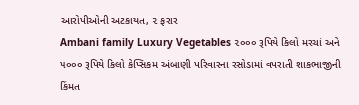આરોપીઓની અટકાયત, ૨ ફરાર
Ambani family Luxury Vegetables ૨૦૦૦ રૂપિયે કિલો મરચાં અને ૫૦૦૦ રૂપિયે કિલો કેપ્સિકમ અંબાણી પરિવારના રસોડામાં વપરાતી શાકભાજીની કિંમત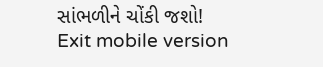સાંભળીને ચોંકી જશો!
Exit mobile version